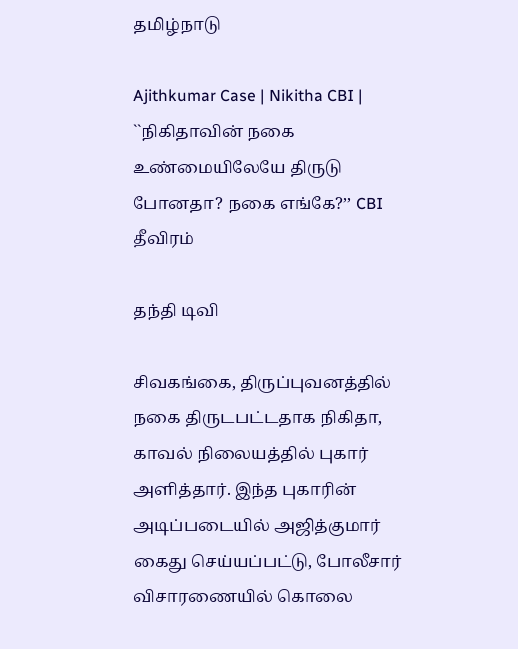தமிழ்நாடு

Ajithkumar Case | Nikitha CBI | ``நிகிதாவின் நகை உண்மையிலேயே திருடு போனதா? நகை எங்கே?’’ CBI தீவிரம்

தந்தி டிவி

சிவகங்கை, திருப்புவனத்தில் நகை திருடபட்டதாக நிகிதா, காவல் நிலையத்தில் புகார் அளித்தார். இந்த புகாரின் அடிப்படையில் அஜித்குமார் கைது செய்யப்பட்டு, போலீசார் விசாரணையில் கொலை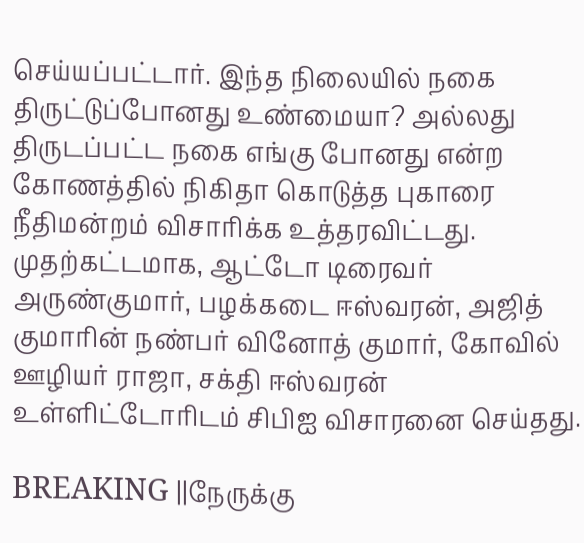செய்யப்பட்டார். இந்த நிலையில் நகை திருட்டுப்போனது உண்மையா? அல்லது திருடப்பட்ட நகை எங்கு போனது என்ற கோணத்தில் நிகிதா கொடுத்த புகாரை நீதிமன்றம் விசாரிக்க உத்தரவிட்டது. முதற்கட்டமாக, ஆட்டோ டிரைவர் அருண்குமார், பழக்கடை ஈஸ்வரன், அஜித் குமாரின் நண்பர் வினோத் குமார், கோவில் ஊழியர் ராஜா, சக்தி ஈஸ்வரன் உள்ளிட்டோரிடம் சிபிஐ விசாரனை செய்தது.

BREAKING ||நேருக்கு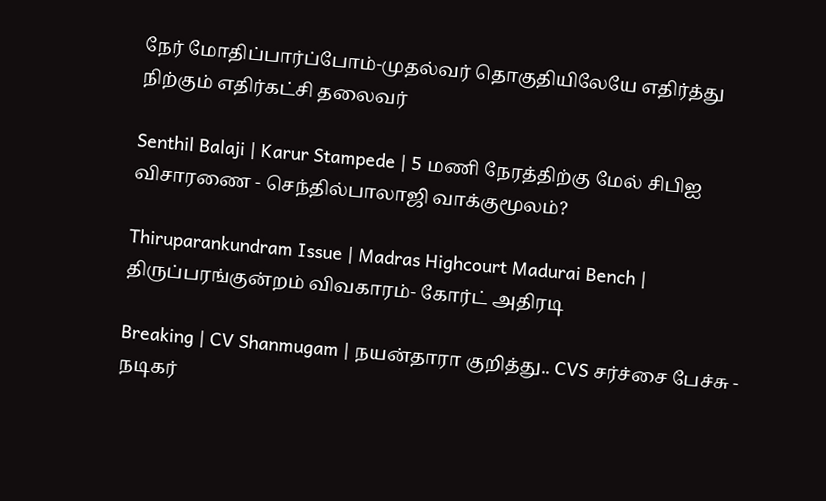நேர் மோதிப்பார்ப்போம்-முதல்வர் தொகுதியிலேயே எதிர்த்து நிற்கும் எதிர்கட்சி தலைவர்

Senthil Balaji | Karur Stampede | 5 மணி நேரத்திற்கு மேல் சிபிஐ விசாரணை - செந்தில்பாலாஜி வாக்குமூலம்?

Thiruparankundram Issue | Madras Highcourt Madurai Bench | திருப்பரங்குன்றம் விவகாரம்- கோர்ட் அதிரடி

Breaking | CV Shanmugam | நயன்தாரா குறித்து.. CVS சர்ச்சை பேச்சு - நடிகர்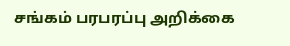சங்கம் பரபரப்பு அறிக்கை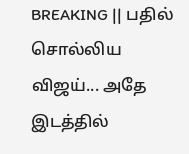BREAKING || பதில் சொல்லிய விஜய்... அதே இடத்தில்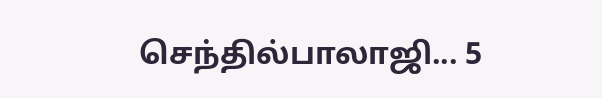செந்தில்பாலாஜி... 5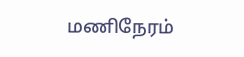மணிநேரம்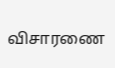விசாரணை